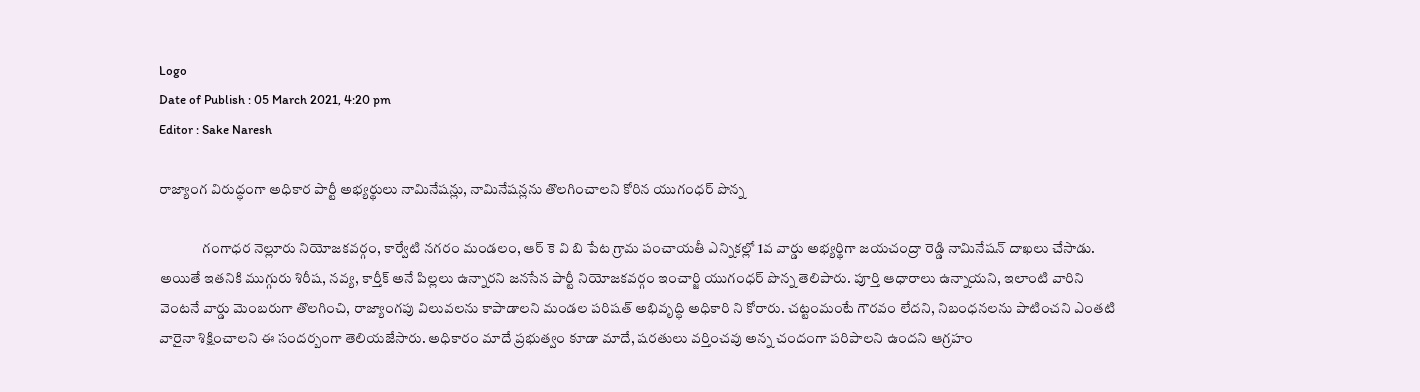Logo
Date of Publish : 05 March 2021, 4:20 pm
Editor : Sake Naresh

రాజ్యాంగ విరుద్ధంగా అధికార పార్టీ అభ్యర్థులు నామినేషన్లు, నామినేషన్లను తొలగించాలని కోరిన యుగంధర్ పొన్న

               గంగాధర నెల్లూరు నియోజకవర్గం, కార్వేటి నగరం మండలం, ఆర్ కె వి బి పేట గ్రామ పంచాయతీ ఎన్నికల్లో 1వ వార్డు అభ్యర్థిగా జయచంద్రా రెడ్డి నామినేషన్ దాఖలు చేసాడు. అయితే ఇతనికి ముగ్గురు శిరీష, నవ్య, కార్తీక్ అనే పిల్లలు ఉన్నారని జనసేన పార్టీ నియోజకవర్గం ఇంచార్జి యుగంధర్ పొన్న తెలిపారు. పూర్తి ఆధారాలు ఉన్నాయని, ఇలాంటి వారిని వెంటనే వార్డు మెంబరుగా తొలగించి, రాజ్యాంగపు విలువలను కాపాడాలని మండల పరిషత్ అభివృద్ధి అధికారి ని కోరారు. చట్టంమంటే గౌరవం లేదని, నిబంధనలను పాటించని ఎంతటి వారైనా శిక్షించాలని ఈ సందర్బంగా తెలియజేసారు. అధికారం మాదే ప్రభుత్వం కూడా మాదే, షరతులు వర్తించవు అన్న చందంగా పరిపాలని ఉందని ఆగ్రహం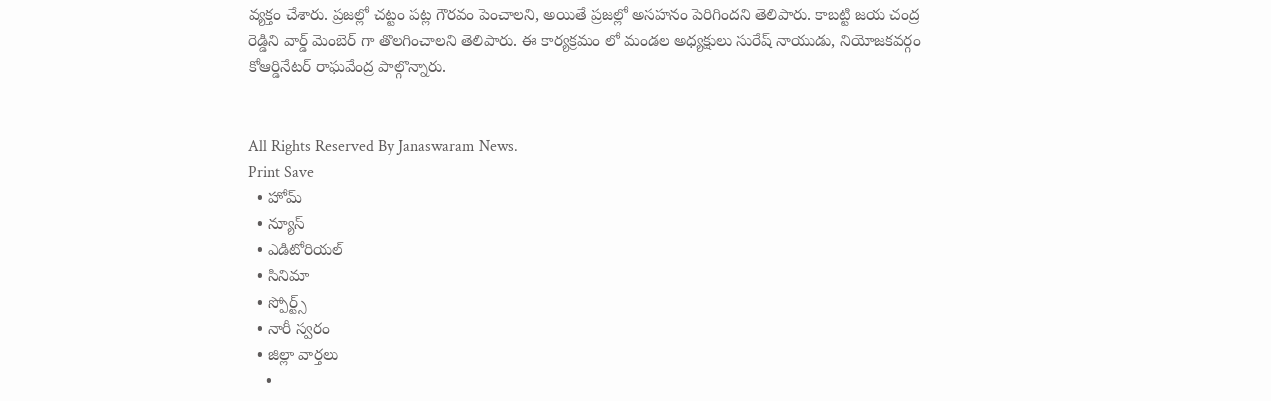వ్యక్తం చేశారు. ప్రజల్లో చట్టం పట్ల గౌరవం పెంచాలని, అయితే ప్రజల్లో అసహనం పెరిగిందని తెలిపారు. కాబట్టి జయ చంద్ర రెడ్డిని వార్డ్ మెంబెర్ గా తొలగించాలని తెలిపారు. ఈ కార్యక్రమం లో మండల అధ్యక్షులు సురేష్ నాయుడు, నియోజకవర్గం కోఆర్డినేటర్ రాఘవేంద్ర పాల్గొన్నారు.


All Rights Reserved By Janaswaram News.
Print Save
  • హోమ్
  • న్యూస్
  • ఎడిటోరియల్
  • సినిమా
  • స్పోర్ట్స్
  • నారీ స్వరం
  • జిల్లా వార్తలు
    •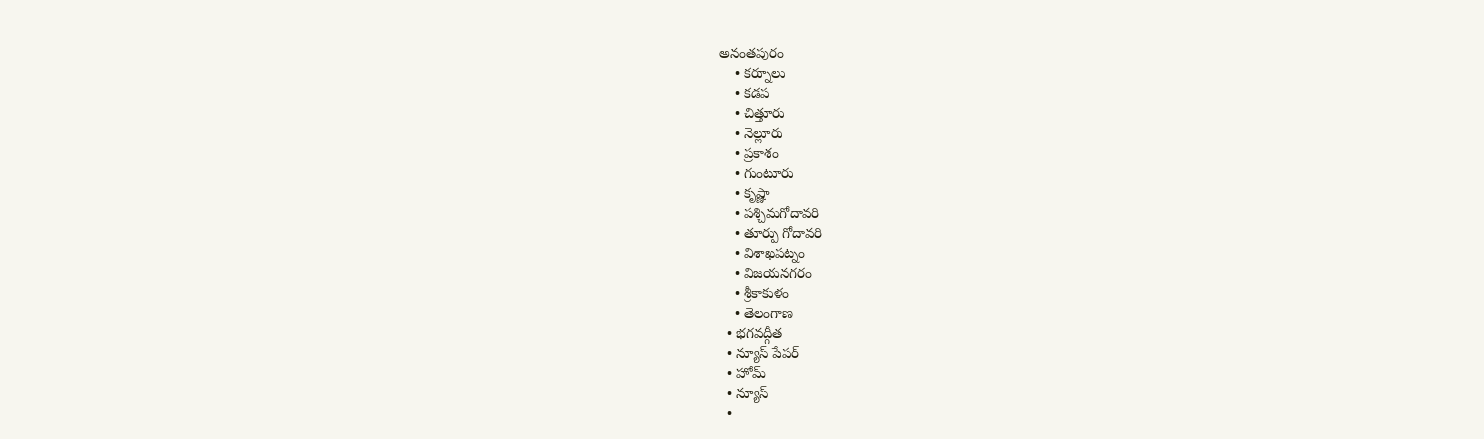అనంతపురం
    • కర్నూలు
    • కడప
    • చిత్తూరు
    • నెల్లూరు
    • ప్రకాశం
    • గుంటూరు
    • కృష్ణా
    • పశ్చిమగోదావరి
    • తూర్పు గోదావరి
    • విశాఖపట్నం
    • విజయనగరం
    • శ్రీకాకుళం
    • తెలంగాణ
  • భగవద్గీత
  • న్యూస్ పేపర్
  • హోమ్
  • న్యూస్
  •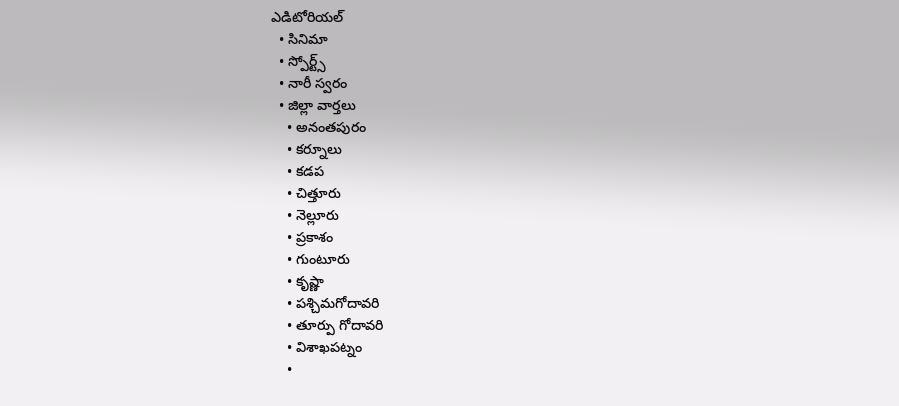ఎడిటోరియల్
  • సినిమా
  • స్పోర్ట్స్
  • నారీ స్వరం
  • జిల్లా వార్తలు
    • అనంతపురం
    • కర్నూలు
    • కడప
    • చిత్తూరు
    • నెల్లూరు
    • ప్రకాశం
    • గుంటూరు
    • కృష్ణా
    • పశ్చిమగోదావరి
    • తూర్పు గోదావరి
    • విశాఖపట్నం
    •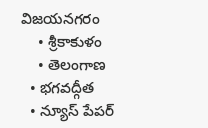విజయనగరం
    • శ్రీకాకుళం
    • తెలంగాణ
  • భగవద్గీత
  • న్యూస్ పేపర్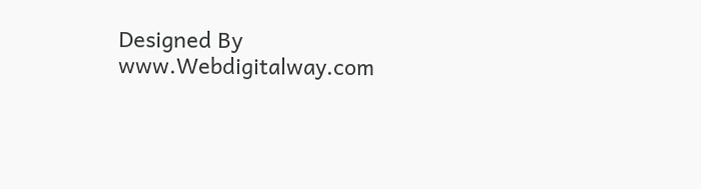Designed By www.Webdigitalway.com